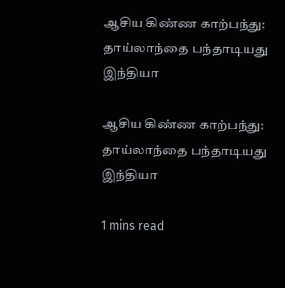ஆசிய கிண்ண காற்பந்து: தாய்லாந்தை பந்தாடியது இந்தியா

ஆசிய கிண்ண காற்பந்து: தாய்லாந்தை பந்தாடியது இந்தியா

1 mins read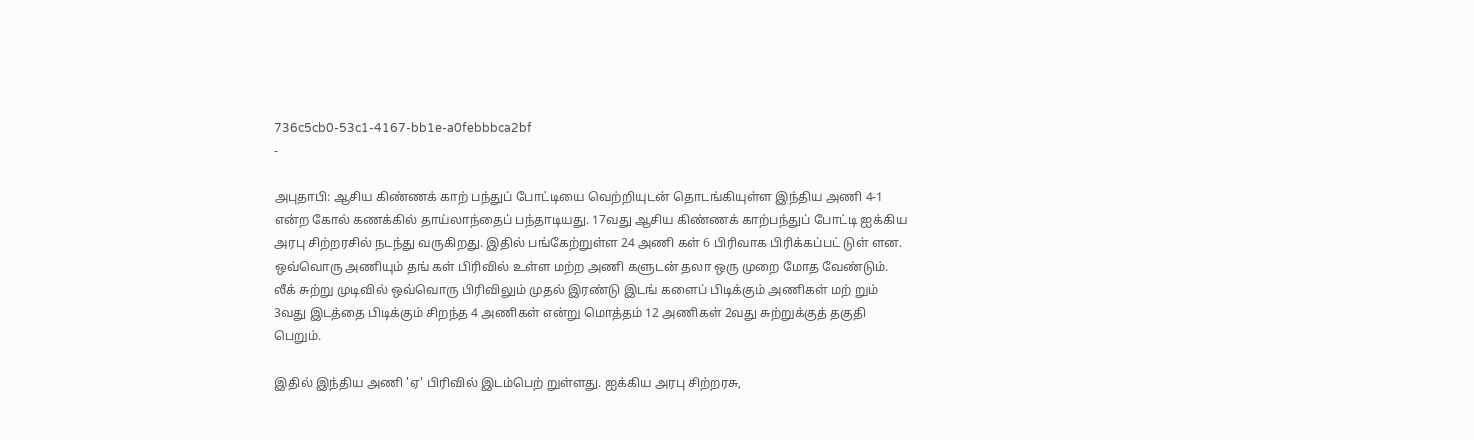736c5cb0-53c1-4167-bb1e-a0febbbca2bf
-

அபுதாபி: ஆசிய கிண்ணக் காற் பந்துப் போட்டியை வெற்றியுடன் தொடங்கியுள்ள இந்திய அணி 4-1 என்ற கோல் கணக்கில் தாய்லாந்தைப் பந்தாடியது. 17வது ஆசிய கிண்ணக் காற்பந்துப் போட்டி ஐக்கிய அரபு சிற்றரசில் நடந்து வருகிறது. இதில் பங்கேற்றுள்ள 24 அணி கள் 6 பிரிவாக பிரிக்கப்பட் டுள் ளன. ஒவ்வொரு அணியும் தங் கள் பிரிவில் உள்ள மற்ற அணி களுடன் தலா ஒரு முறை மோத வேண்டும். லீக் சுற்று முடிவில் ஒவ்வொரு பிரிவிலும் முதல் இரண்டு இடங் களைப் பிடிக்கும் அணிகள் மற் றும் 3வது இடத்தை பிடிக்கும் சிறந்த 4 அணிகள் என்று மொத்தம் 12 அணிகள் 2வது சுற்றுக்குத் தகுதி பெறும்.

இதில் இந்திய அணி 'ஏ' பிரிவில் இடம்பெற் றுள்ளது. ஐக்கிய அரபு சிற்றரசு,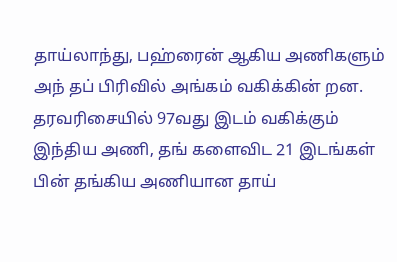தாய்லாந்து, பஹ்ரைன் ஆகிய அணிகளும் அந் தப் பிரிவில் அங்கம் வகிக்கின் றன. தரவரிசையில் 97வது இடம் வகிக்கும் இந்திய அணி, தங் களைவிட 21 இடங்கள் பின் தங்கிய அணியான தாய்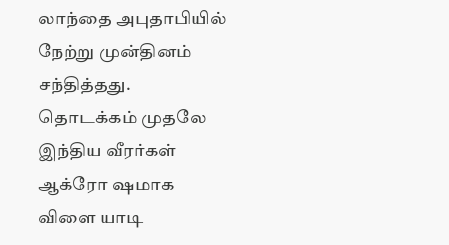லாந்தை அபுதாபியில் நேற்று முன்தினம் சந்தித்தது. தொடக்கம் முதலே இந்திய வீரர்கள் ஆக்ரோ ஷமாக விளை யாடி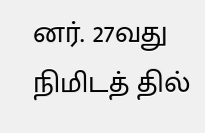னர். 27வது நிமிடத் தில்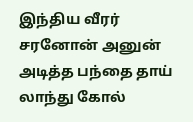இந்திய வீரர் சரனோன் அனுன் அடித்த பந்தை தாய் லாந்து கோல்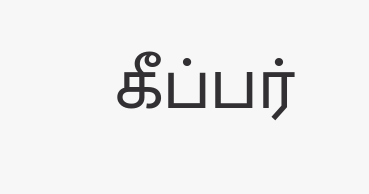கீப்பர்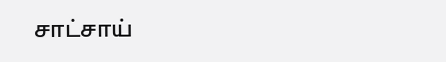சாட்சாய்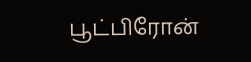பூட்பிரோன்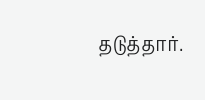தடுத்தார்.